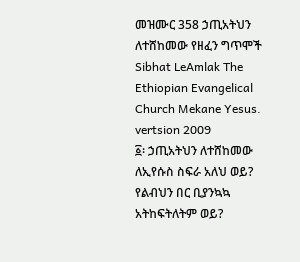መዝሙር 358 ኃጢአትህን ለተሸከመው የዘፈን ግጥሞች
Sibhat LeAmlak The Ethiopian Evangelical Church Mekane Yesus. vertsion 2009
፩፡ ኃጢአትህን ለተሸከመው
ለኢየሱስ ስፍራ አለህ ወይ?
የልብህን በር ቢያንኳኳ
አትከፍትለትም ወይ?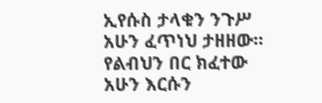ኢየሱስ ታላቁን ንጉሥ
አሁን ፈጥነህ ታዘዘው።
የልብህን በር ክፈተው
አሁን እርሱን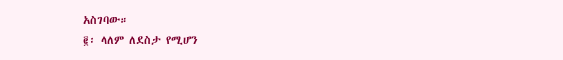አስገባው።
፪፡ ላለም ለደስታ የሚሆን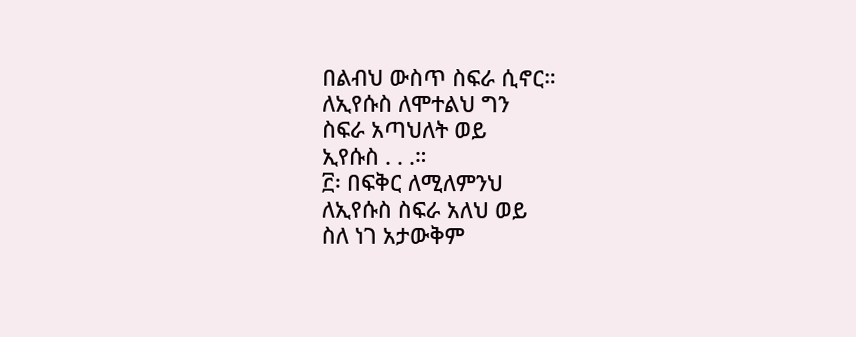በልብህ ውስጥ ስፍራ ሲኖር።
ለኢየሱስ ለሞተልህ ግን
ስፍራ አጣህለት ወይ
ኢየሱስ . . .።
፫፡ በፍቅር ለሚለምንህ
ለኢየሱስ ስፍራ አለህ ወይ
ስለ ነገ አታውቅም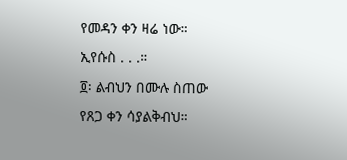የመዳን ቀን ዛሬ ነው።
ኢየሱስ . . .።
፬፡ ልብህን በሙሉ ስጠው
የጸጋ ቀን ሳያልቅብህ።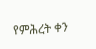የምሕረት ቀን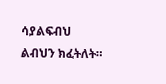ሳያልፍብህ
ልብህን ክፈትለት።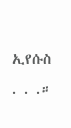ኢየሱስ . . .።